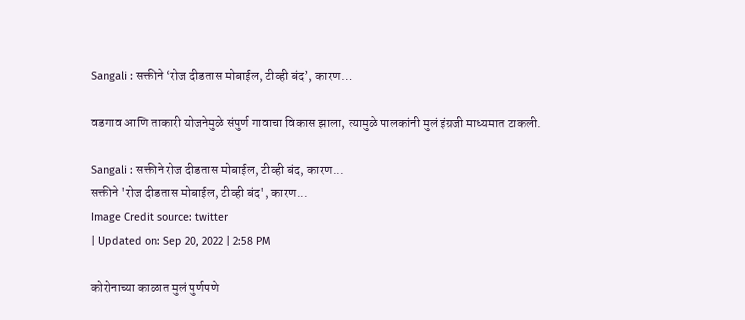Sangali : सक्तीने ‘रोज दीडतास मोबाईल, टीव्ही बंद’, कारण…

वडगाव आणि ताकारी योजनेमुळे संपुर्ण गावाचा विकास झाला, त्यामुळे पालकांनी मुलं इंग्रजी माध्यमात टाकली.

Sangali : सक्तीने रोज दीडतास मोबाईल, टीव्ही बंद, कारण...
सक्तीने 'रोज दीडतास मोबाईल, टीव्ही बंद', कारण...
Image Credit source: twitter
| Updated on: Sep 20, 2022 | 2:58 PM

कोरोनाच्या काळात मुलं पुर्णपणे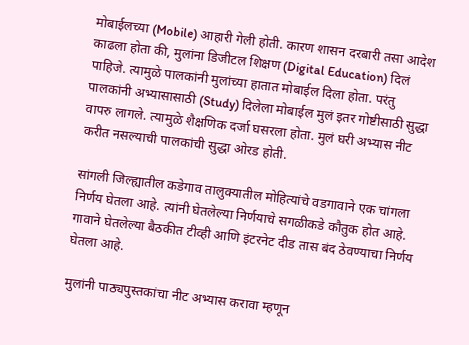मोबाईलच्या (Mobile) आहारी गेली होती. कारण शासन दरबारी तसा आदेश काढला होता की, मुलांना डिजीटल शिक्षण (Digital Education) दिलं पाहिजे. त्यामुळे पालकांनी मुलांच्या हातात मोबाईल दिला होता. परंतु पालकांनी अभ्यासासाठी (Study) दिलेला मोबाईल मुलं इतर गोष्टीसाठी सुद्धा वापरु लागले. त्यामुळे शैक्षणिक दर्जा घसरला होता. मुलं घरी अभ्यास नीट करीत नसल्याची पालकांची सुद्धा ओरड होती.

सांगली जिल्ह्यातील कडेगाव तालुक्यातील मोहित्यांचे वडगावाने एक चांगला निर्णय घेतला आहे. त्यांनी घेतलेल्या निर्णयाचे सगळीकडे कौतुक होत आहे. गावाने घेतलेल्या बैठकीत टीव्ही आणि इंटरनेट दीड तास बंद ठेवण्याचा निर्णय घेतला आहे.

मुलांनी पाठ्यपुस्तकांचा नीट अभ्यास करावा म्हणून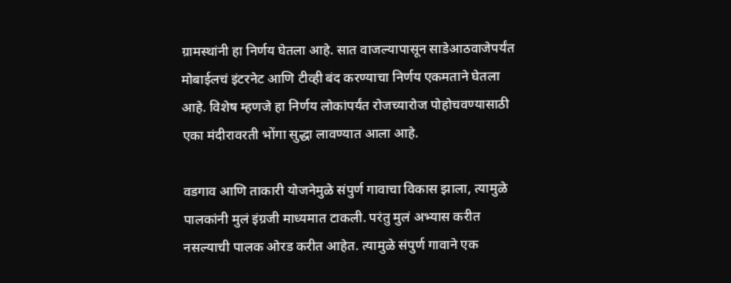ग्रामस्थांनी हा निर्णय घेतला आहे. सात वाजल्यापासून साडेआठवाजेपर्यंत मोबाईलचं इंटरनेट आणि टीव्ही बंद करण्याचा निर्णय एकमताने घेतला आहे. विशेष म्हणजे हा निर्णय लोकांपर्यंत रोजच्यारोज पोहोचवण्यासाठी एका मंदीरावरती भोंगा सुद्धा लावण्यात आला आहे.

वडगाव आणि ताकारी योजनेमुळे संपुर्ण गावाचा विकास झाला, त्यामुळे पालकांनी मुलं इंग्रजी माध्यमात टाकली. परंतु मुलं अभ्यास करीत नसल्याची पालक ओरड करीत आहेत. त्यामुळे संपुर्ण गावाने एक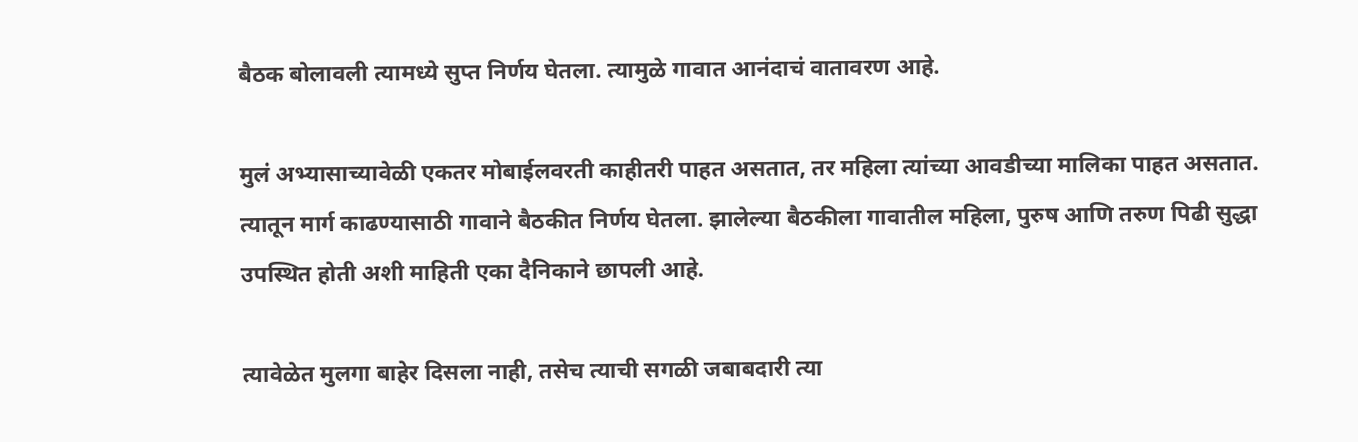बैठक बोलावली त्यामध्ये सुप्त निर्णय घेतला. त्यामुळे गावात आनंदाचं वातावरण आहे.

मुलं अभ्यासाच्यावेळी एकतर मोबाईलवरती काहीतरी पाहत असतात, तर महिला त्यांच्या आवडीच्या मालिका पाहत असतात. त्यातून मार्ग काढण्यासाठी गावाने बैठकीत निर्णय घेतला. झालेल्या बैठकीला गावातील महिला, पुरुष आणि तरुण पिढी सुद्धा उपस्थित होती अशी माहिती एका दैनिकाने छापली आहे.

त्यावेळेत मुलगा बाहेर दिसला नाही, तसेच त्याची सगळी जबाबदारी त्या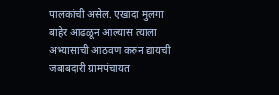पालकांची असेल. एखादा मुलगा बाहेर आढळून आल्यास त्याला अभ्यासाची आठवण करुन द्यायची जबाबदारी ग्रामपंचायत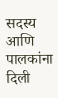सदस्य आणि पालकांना दिली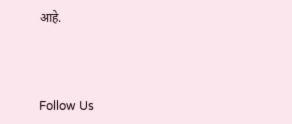आहे.



Follow Us